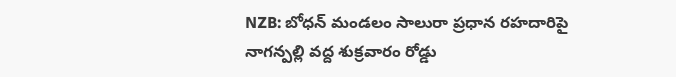NZB: బోధన్ మండలం సాలురా ప్రధాన రహదారిపై నాగన్పల్లి వద్ద శుక్రవారం రోడ్డు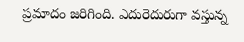ప్రమాదం జరిగింది. ఎదురెదురుగా వస్తున్న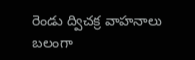రెండు ద్విచక్ర వాహనాలు బలంగా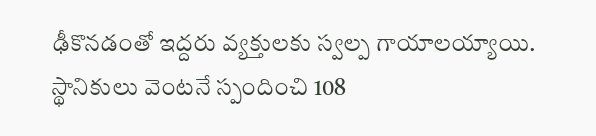ఢీకొనడంతో ఇద్దరు వ్యక్తులకు స్వల్ప గాయాలయ్యాయి. స్థానికులు వెంటనే స్పందించి 108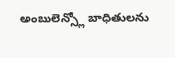అంబులెన్స్లో బాధితులను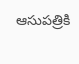ఆసుపత్రికి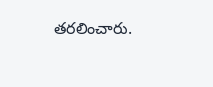తరలించారు.